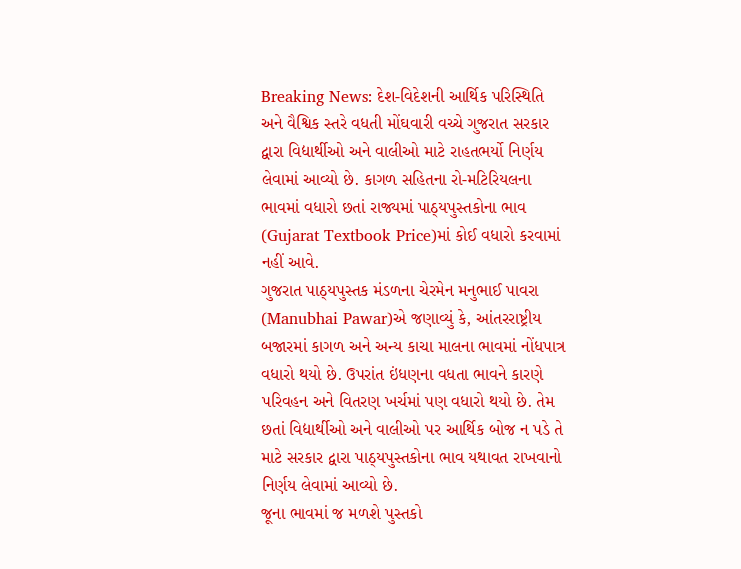Breaking News: દેશ-વિદેશની આર્થિક પરિસ્થિતિ અને વૈશ્વિક સ્તરે વધતી મોંઘવારી વચ્ચે ગુજરાત સરકાર દ્વારા વિદ્યાર્થીઓ અને વાલીઓ માટે રાહતભર્યો નિર્ણય લેવામાં આવ્યો છે. કાગળ સહિતના રો-મટિરિયલના ભાવમાં વધારો છતાં રાજ્યમાં પાઠ્યપુસ્તકોના ભાવ (Gujarat Textbook Price)માં કોઈ વધારો કરવામાં નહીં આવે.
ગુજરાત પાઠ્યપુસ્તક મંડળના ચેરમેન મનુભાઈ પાવરા (Manubhai Pawar)એ જણાવ્યું કે, આંતરરાષ્ટ્રીય બજારમાં કાગળ અને અન્ય કાચા માલના ભાવમાં નોંધપાત્ર વધારો થયો છે. ઉપરાંત ઇંધણના વધતા ભાવને કારણે પરિવહન અને વિતરણ ખર્ચમાં પણ વધારો થયો છે. તેમ છતાં વિદ્યાર્થીઓ અને વાલીઓ પર આર્થિક બોજ ન પડે તે માટે સરકાર દ્વારા પાઠ્યપુસ્તકોના ભાવ યથાવત રાખવાનો નિર્ણય લેવામાં આવ્યો છે.
જૂના ભાવમાં જ મળશે પુસ્તકો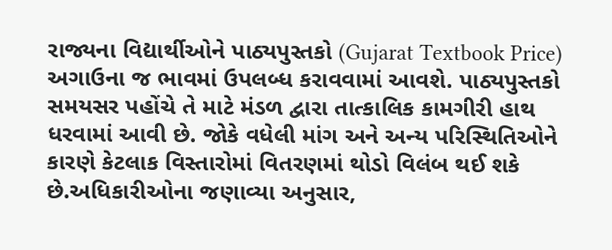રાજ્યના વિદ્યાર્થીઓને પાઠ્યપુસ્તકો (Gujarat Textbook Price) અગાઉના જ ભાવમાં ઉપલબ્ધ કરાવવામાં આવશે. પાઠ્યપુસ્તકો સમયસર પહોંચે તે માટે મંડળ દ્વારા તાત્કાલિક કામગીરી હાથ ધરવામાં આવી છે. જોકે વધેલી માંગ અને અન્ય પરિસ્થિતિઓને કારણે કેટલાક વિસ્તારોમાં વિતરણમાં થોડો વિલંબ થઈ શકે છે.અધિકારીઓના જણાવ્યા અનુસાર,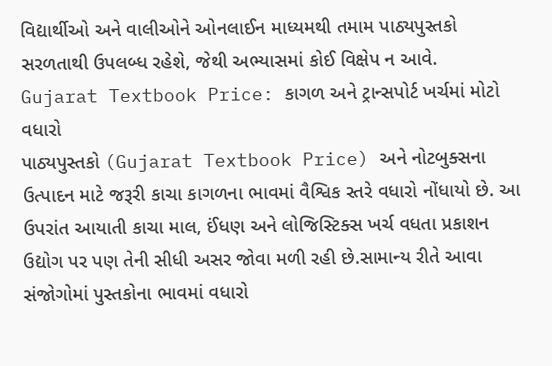વિદ્યાર્થીઓ અને વાલીઓને ઓનલાઈન માધ્યમથી તમામ પાઠ્યપુસ્તકો સરળતાથી ઉપલબ્ધ રહેશે, જેથી અભ્યાસમાં કોઈ વિક્ષેપ ન આવે.
Gujarat Textbook Price: કાગળ અને ટ્રાન્સપોર્ટ ખર્ચમાં મોટો વધારો
પાઠ્યપુસ્તકો (Gujarat Textbook Price) અને નોટબુક્સના ઉત્પાદન માટે જરૂરી કાચા કાગળના ભાવમાં વૈશ્વિક સ્તરે વધારો નોંધાયો છે. આ ઉપરાંત આયાતી કાચા માલ, ઈંધણ અને લોજિસ્ટિક્સ ખર્ચ વધતા પ્રકાશન ઉદ્યોગ પર પણ તેની સીધી અસર જોવા મળી રહી છે.સામાન્ય રીતે આવા સંજોગોમાં પુસ્તકોના ભાવમાં વધારો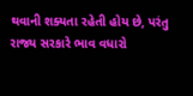થવાની શક્યતા રહેતી હોય છે, પરંતુ રાજ્ય સરકારે ભાવ વધારો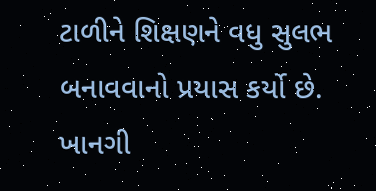ટાળીને શિક્ષણને વધુ સુલભ બનાવવાનો પ્રયાસ કર્યો છે.
ખાનગી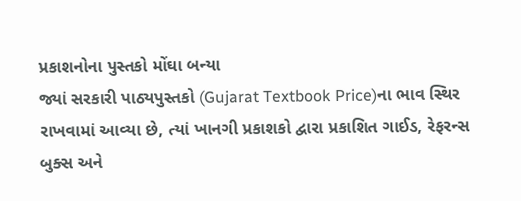પ્રકાશનોના પુસ્તકો મોંઘા બન્યા
જ્યાં સરકારી પાઠ્યપુસ્તકો (Gujarat Textbook Price)ના ભાવ સ્થિર રાખવામાં આવ્યા છે, ત્યાં ખાનગી પ્રકાશકો દ્વારા પ્રકાશિત ગાઈડ, રેફરન્સ બુક્સ અને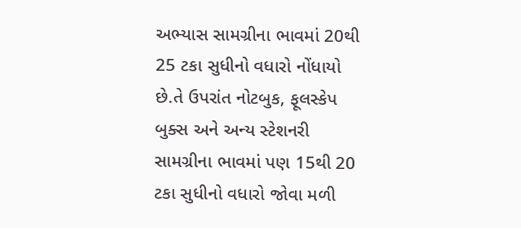અભ્યાસ સામગ્રીના ભાવમાં 20થી 25 ટકા સુધીનો વધારો નોંધાયો છે.તે ઉપરાંત નોટબુક, ફૂલસ્કેપ બુક્સ અને અન્ય સ્ટેશનરી સામગ્રીના ભાવમાં પણ 15થી 20 ટકા સુધીનો વધારો જોવા મળી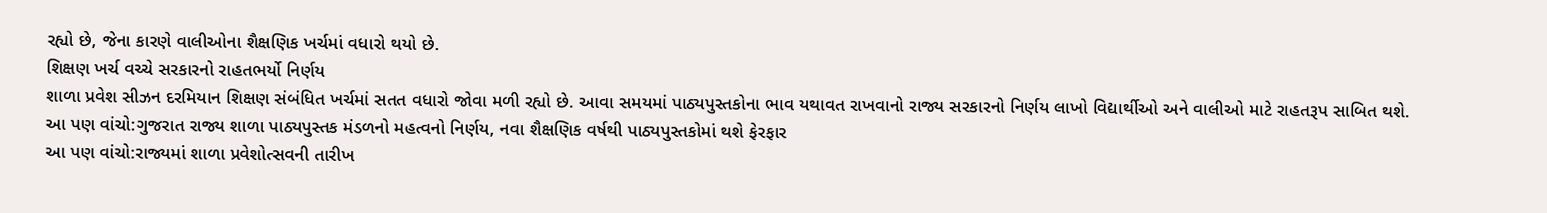રહ્યો છે, જેના કારણે વાલીઓના શૈક્ષણિક ખર્ચમાં વધારો થયો છે.
શિક્ષણ ખર્ચ વચ્ચે સરકારનો રાહતભર્યો નિર્ણય
શાળા પ્રવેશ સીઝન દરમિયાન શિક્ષણ સંબંધિત ખર્ચમાં સતત વધારો જોવા મળી રહ્યો છે. આવા સમયમાં પાઠ્યપુસ્તકોના ભાવ યથાવત રાખવાનો રાજ્ય સરકારનો નિર્ણય લાખો વિદ્યાર્થીઓ અને વાલીઓ માટે રાહતરૂપ સાબિત થશે.
આ પણ વાંચો:ગુજરાત રાજ્ય શાળા પાઠ્યપુસ્તક મંડળનો મહત્વનો નિર્ણય, નવા શૈક્ષણિક વર્ષથી પાઠ્યપુસ્તકોમાં થશે ફેરફાર
આ પણ વાંચો:રાજ્યમાં શાળા પ્રવેશોત્સવની તારીખ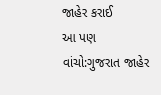જાહેર કરાઈ
આ પણ વાંચો:ગુજરાત જાહેર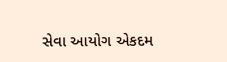સેવા આયોગ એકદમ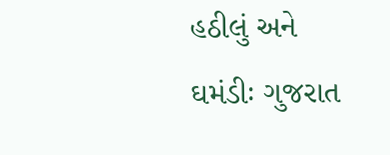હઠીલું અને ઘમંડીઃ ગુજરાત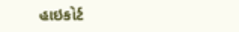હાઇકોર્ટ